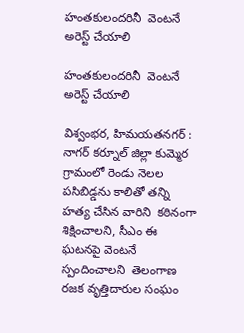హంతకులందరినీ  వెంటనే అరెస్ట్ చేయాలి

హంతకులందరినీ  వెంటనే అరెస్ట్ చేయాలి

విశ్వంభర, హిమయతనగర్ : నాగర్ కర్నూల్ జిల్లా కుమ్మెర గ్రామంలో రెండు నెలల పసిబిడ్డను కాలితో తన్ని హత్య చేసిన వారిని  కఠినంగా శిక్షించాలని, సీఎం ఈ ఘటనపై వెంటనే స్పందించాలని  తెలంగాణ రజక వృత్తిదారుల సంఘం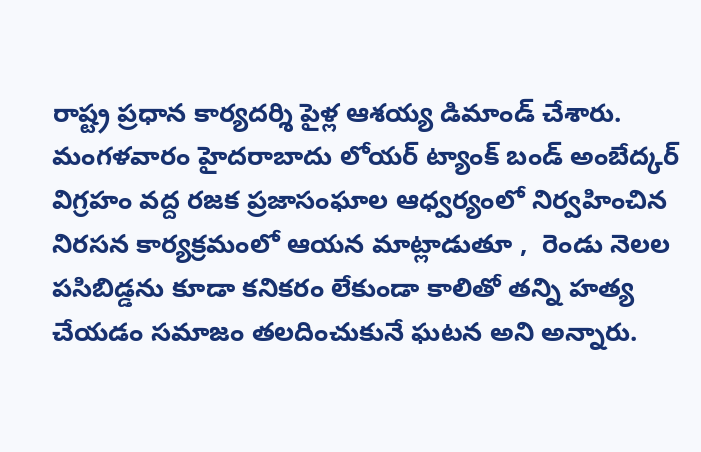రాష్ట్ర ప్రధాన కార్యదర్శి పైళ్ల ఆశయ్య డిమాండ్ చేశారు. మంగళవారం హైదరాబాదు లోయర్ ట్యాంక్ బండ్ అంబేద్కర్ విగ్రహం వద్ద రజక ప్రజాసంఘాల ఆధ్వర్యంలో నిర్వహించిన నిరసన కార్యక్రమంలో ఆయన మాట్లాడుతూ ,  రెండు నెలల పసిబిడ్డను కూడా కనికరం లేకుండా కాలితో తన్ని హత్య చేయడం సమాజం తలదించుకునే ఘటన అని అన్నారు.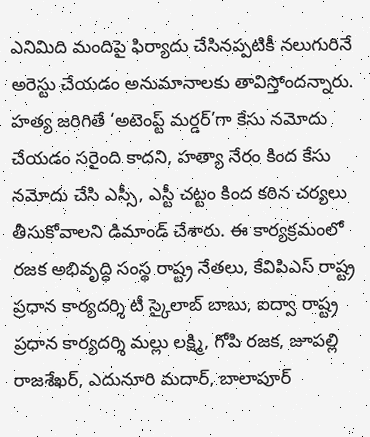ఎనిమిది మందిపై ఫిర్యాదు చేసినప్పటికీ నలుగురినే అరెస్టు చేయడం అనుమానాలకు తావిస్తోందన్నారు. హత్య జరిగితే ‘అటెంప్ట్ మర్డర్’గా కేసు నమోదు చేయడం సరైంది కాదని, హత్యా నేరం కింద కేసు నమోదు చేసి ఎస్సీ, ఎస్టీ చట్టం కింద కఠిన చర్యలు తీసుకోవాలని డిమాండ్ చేశారు. ఈ కార్యక్రమంలో రజక అభివృద్ధి సంస్థ రాష్ట్ర నేతలు, కేవిపిఎస్ రాష్ట్ర ప్రధాన కార్యదర్శి టీ స్కైలాబ్ బాబు, ఐద్వా రాష్ట్ర ప్రధాన కార్యదర్శి మల్లు లక్ష్మి, గోపి రజక, జూపల్లి రాజశేఖర్, ఎదునూరి మదార్, బాలాపూర్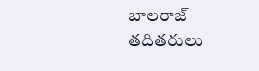బాలరాజ్ తదితరులు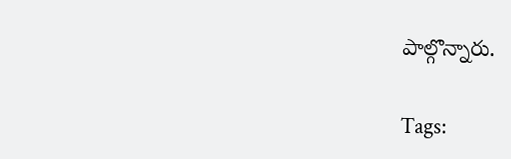పాల్గొన్నారు.

Tags: